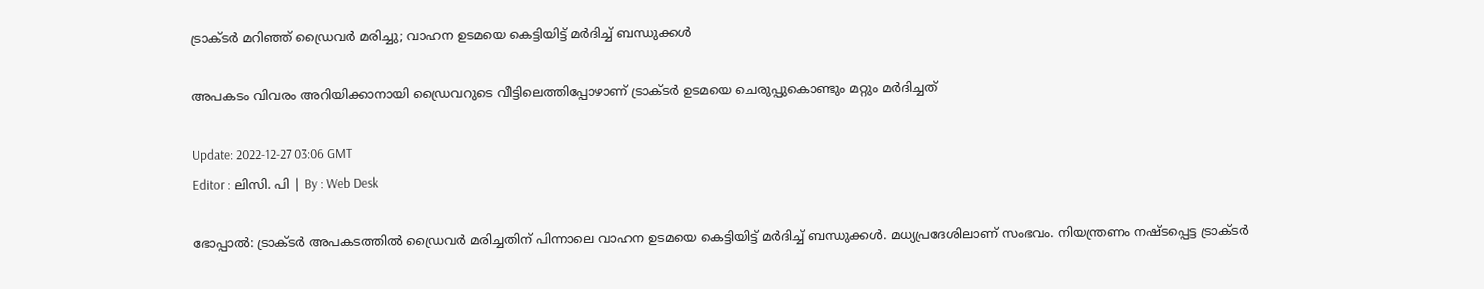ട്രാക്ടർ മറിഞ്ഞ് ഡ്രൈവർ മരിച്ചു; വാഹന ഉടമയെ കെട്ടിയിട്ട് മർദിച്ച് ബന്ധുക്കൾ

അപകടം വിവരം അറിയിക്കാനായി ഡ്രൈവറുടെ വീട്ടിലെത്തിപ്പോഴാണ് ട്രാക്ടര്‍ ഉടമയെ ചെരുപ്പുകൊണ്ടും മറ്റും മർദിച്ചത്

Update: 2022-12-27 03:06 GMT
Editor : ലിസി. പി | By : Web Desk

ഭോപ്പാൽ: ട്രാക്ടർ അപകടത്തിൽ ഡ്രൈവർ മരിച്ചതിന് പിന്നാലെ വാഹന ഉടമയെ കെട്ടിയിട്ട് മർദിച്ച് ബന്ധുക്കൾ. മധ്യപ്രദേശിലാണ് സംഭവം. നിയന്ത്രണം നഷ്ടപ്പെട്ട ട്രാക്ടർ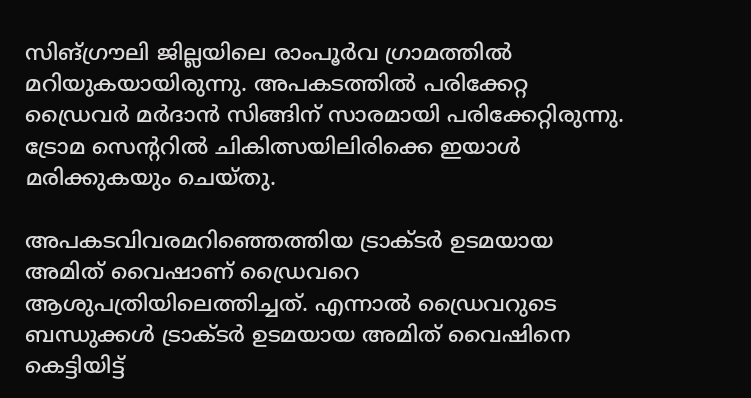സിങ്ഗ്രൗലി ജില്ലയിലെ രാംപൂർവ ഗ്രാമത്തിൽ മറിയുകയായിരുന്നു. അപകടത്തിൽ പരിക്കേറ്റ ഡ്രൈവർ മർദാൻ സിങ്ങിന് സാരമായി പരിക്കേറ്റിരുന്നു. ട്രോമ സെന്ററിൽ ചികിത്സയിലിരിക്കെ ഇയാൾ മരിക്കുകയും ചെയ്തു.

അപകടവിവരമറിഞ്ഞെത്തിയ ട്രാക്ടർ ഉടമയായ അമിത് വൈഷാണ് ഡ്രൈവറെ ആശുപത്രിയിലെത്തിച്ചത്. എന്നാൽ ഡ്രൈവറുടെ ബന്ധുക്കൾ ട്രാക്ടർ ഉടമയായ അമിത് വൈഷിനെ കെട്ടിയിട്ട്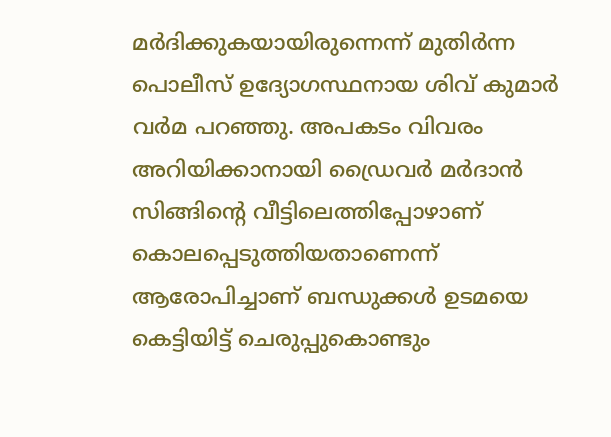മർദിക്കുകയായിരുന്നെന്ന് മുതിർന്ന പൊലീസ് ഉദ്യോഗസ്ഥനായ ശിവ് കുമാർ വർമ പറഞ്ഞു. അപകടം വിവരം അറിയിക്കാനായി ഡ്രൈവർ മർദാൻ സിങ്ങിന്റെ വീട്ടിലെത്തിപ്പോഴാണ് കൊലപ്പെടുത്തിയതാണെന്ന് ആരോപിച്ചാണ് ബന്ധുക്കൾ ഉടമയെ കെട്ടിയിട്ട് ചെരുപ്പുകൊണ്ടും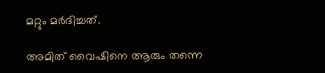മറ്റും മർദിച്ചത്.

അമിത് വൈഷിനെ ആരും തന്നെ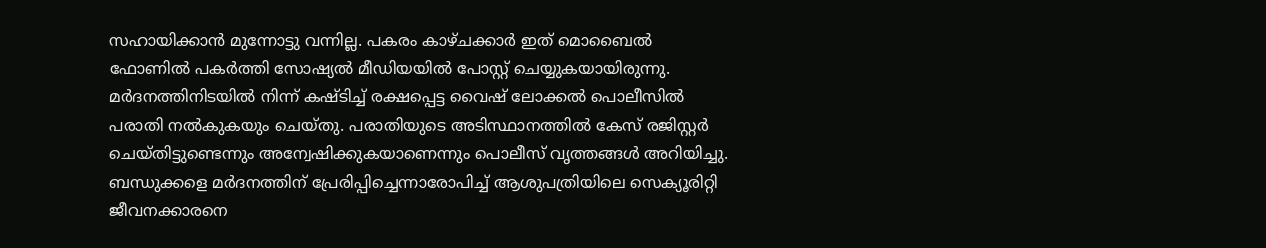സഹായിക്കാൻ മുന്നോട്ടു വന്നില്ല. പകരം കാഴ്ചക്കാർ ഇത് മൊബൈൽ ഫോണിൽ പകർത്തി സോഷ്യൽ മീഡിയയിൽ പോസ്റ്റ് ചെയ്യുകയായിരുന്നു. മർദനത്തിനിടയിൽ നിന്ന് കഷ്ടിച്ച് രക്ഷപ്പെട്ട വൈഷ് ലോക്കൽ പൊലീസിൽ പരാതി നൽകുകയും ചെയ്തു. പരാതിയുടെ അടിസ്ഥാനത്തിൽ കേസ് രജിസ്റ്റർ ചെയ്തിട്ടുണ്ടെന്നും അന്വേഷിക്കുകയാണെന്നും പൊലീസ് വൃത്തങ്ങൾ അറിയിച്ചു. ബന്ധുക്കളെ മർദനത്തിന് പ്രേരിപ്പിച്ചെന്നാരോപിച്ച് ആശുപത്രിയിലെ സെക്യൂരിറ്റി ജീവനക്കാരനെ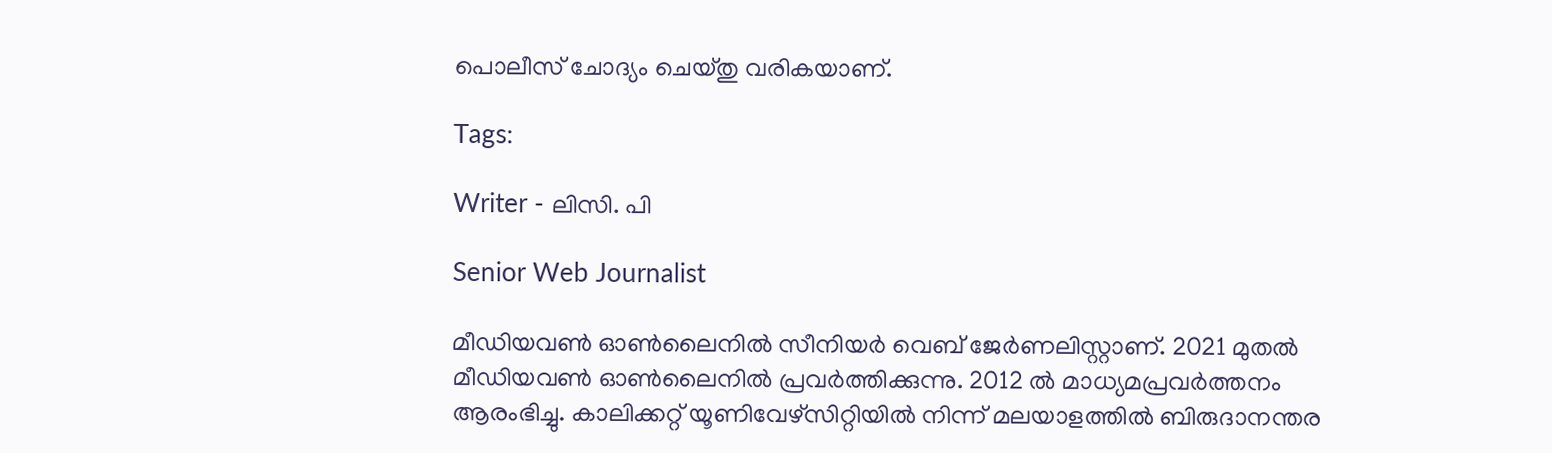പൊലീസ് ചോദ്യം ചെയ്തു വരികയാണ്.

Tags:

Writer - ലിസി. പി

Senior Web Journalist

മീഡിയവൺ ഓൺലൈനിൽ സീനിയർ വെബ് ജേർണലിസ്റ്റാണ്. 2021 മുതൽ മീഡിയവൺ ഓൺലൈനിൽ പ്രവർത്തിക്കുന്നു. 2012 ല്‍ മാധ്യമപ്രവര്‍ത്തനം ആരംഭിച്ചു. കാലിക്കറ്റ് യൂണിവേഴ്‌സിറ്റിയിൽ നിന്ന് മലയാളത്തിൽ ബിരുദാനന്തര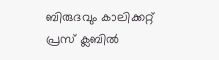ബിരുദവും കാലിക്കറ്റ് പ്രസ് ക്ലബിൽ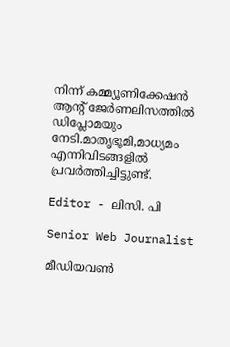നിന്ന് കമ്മ്യൂണിക്കേഷൻ ആന്റ് ജേർണലിസത്തിൽ ഡിപ്ലോമയും നേടി.മാതൃഭൂമി,മാധ്യമം എന്നിവിടങ്ങളിൽ പ്രവർത്തിച്ചിട്ടുണ്ട്.

Editor - ലിസി. പി

Senior Web Journalist

മീഡിയവൺ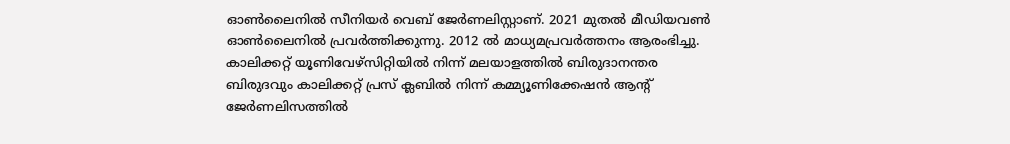ഓൺലൈനിൽ സീനിയർ വെബ് ജേർണലിസ്റ്റാണ്. 2021 മുതൽ മീഡിയവൺ ഓൺലൈനിൽ പ്രവർത്തിക്കുന്നു. 2012 ല്‍ മാധ്യമപ്രവര്‍ത്തനം ആരംഭിച്ചു. കാലിക്കറ്റ് യൂണിവേഴ്‌സിറ്റിയിൽ നിന്ന് മലയാളത്തിൽ ബിരുദാനന്തര ബിരുദവും കാലിക്കറ്റ് പ്രസ് ക്ലബിൽ നിന്ന് കമ്മ്യൂണിക്കേഷൻ ആന്റ് ജേർണലിസത്തിൽ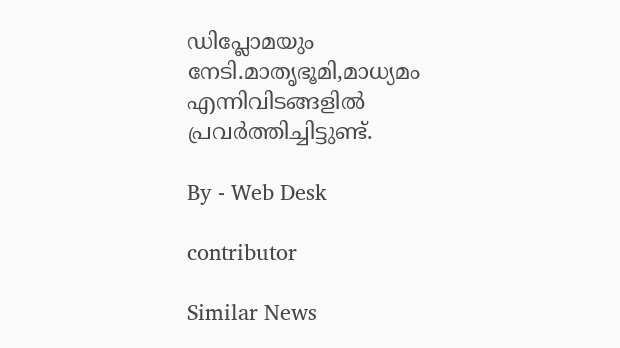ഡിപ്ലോമയും നേടി.മാതൃഭൂമി,മാധ്യമം എന്നിവിടങ്ങളിൽ പ്രവർത്തിച്ചിട്ടുണ്ട്.

By - Web Desk

contributor

Similar News